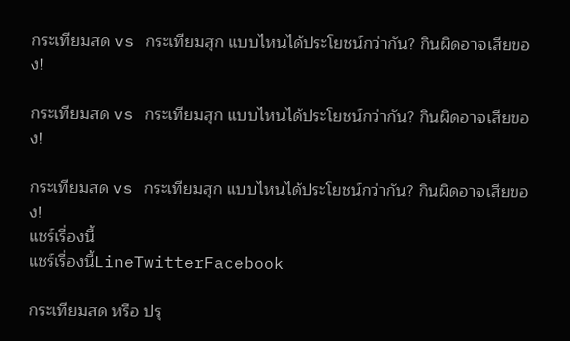กระเทียมสด vs กระเทียมสุก แบบไหนได้ประโยชน์กว่ากัน? กินผิดอาจเสียของ!

กระเทียมสด vs กระเทียมสุก แบบไหนได้ประโยชน์กว่ากัน? กินผิดอาจเสียของ!

กระเทียมสด vs กระเทียมสุก แบบไหนได้ประโยชน์กว่ากัน? กินผิดอาจเสียของ!
แชร์เรื่องนี้
แชร์เรื่องนี้LineTwitterFacebook

กระเทียมสด หรือ ปรุ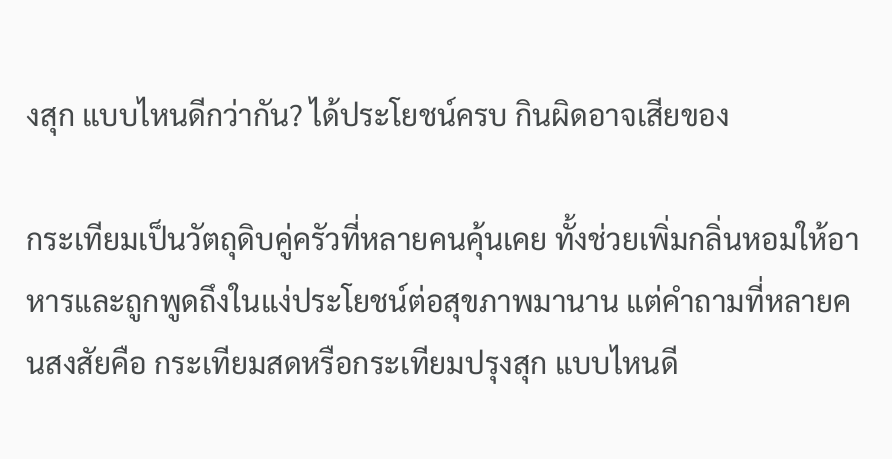งสุก แบบไหนดีกว่ากัน? ได้ประโยชน์ครบ กินผิดอาจเสียของ

กระเทียมเป็นวัตถุดิบคู่ครัวที่หลายคนคุ้นเคย ทั้งช่วยเพิ่มกลิ่นหอมให้อาหารและถูกพูดถึงในแง่ประโยชน์ต่อสุขภาพมานาน แต่คำถามที่หลายคนสงสัยคือ กระเทียมสดหรือกระเทียมปรุงสุก แบบไหนดี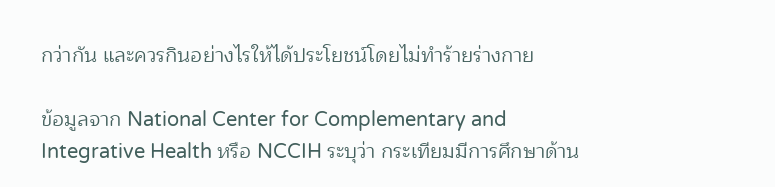กว่ากัน และควรกินอย่างไรให้ได้ประโยชน์โดยไม่ทำร้ายร่างกาย

ข้อมูลจาก National Center for Complementary and Integrative Health หรือ NCCIH ระบุว่า กระเทียมมีการศึกษาด้าน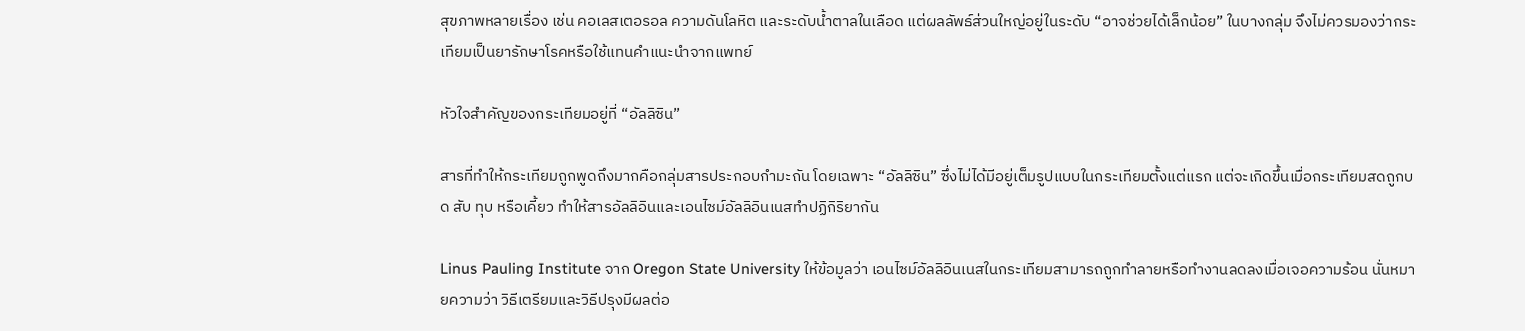สุขภาพหลายเรื่อง เช่น คอเลสเตอรอล ความดันโลหิต และระดับน้ำตาลในเลือด แต่ผลลัพธ์ส่วนใหญ่อยู่ในระดับ “อาจช่วยได้เล็กน้อย” ในบางกลุ่ม จึงไม่ควรมองว่ากระเทียมเป็นยารักษาโรคหรือใช้แทนคำแนะนำจากแพทย์

หัวใจสำคัญของกระเทียมอยู่ที่ “อัลลิซิน”

สารที่ทำให้กระเทียมถูกพูดถึงมากคือกลุ่มสารประกอบกำมะถัน โดยเฉพาะ “อัลลิซิน” ซึ่งไม่ได้มีอยู่เต็มรูปแบบในกระเทียมตั้งแต่แรก แต่จะเกิดขึ้นเมื่อกระเทียมสดถูกบด สับ ทุบ หรือเคี้ยว ทำให้สารอัลลิอินและเอนไซม์อัลลิอินเนสทำปฏิกิริยากัน

Linus Pauling Institute จาก Oregon State University ให้ข้อมูลว่า เอนไซม์อัลลิอินเนสในกระเทียมสามารถถูกทำลายหรือทำงานลดลงเมื่อเจอความร้อน นั่นหมายความว่า วิธีเตรียมและวิธีปรุงมีผลต่อ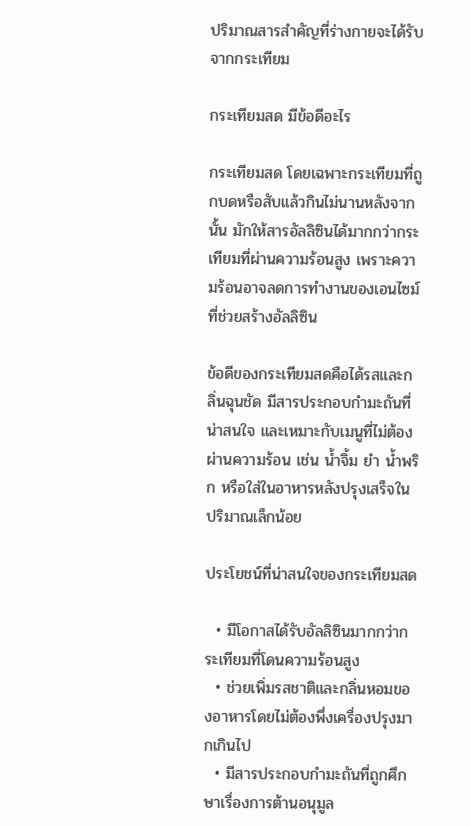ปริมาณสารสำคัญที่ร่างกายจะได้รับจากกระเทียม

กระเทียมสด มีข้อดีอะไร

กระเทียมสด โดยเฉพาะกระเทียมที่ถูกบดหรือสับแล้วกินไม่นานหลังจากนั้น มักให้สารอัลลิซินได้มากกว่ากระเทียมที่ผ่านความร้อนสูง เพราะความร้อนอาจลดการทำงานของเอนไซม์ที่ช่วยสร้างอัลลิซิน

ข้อดีของกระเทียมสดคือได้รสและกลิ่นฉุนชัด มีสารประกอบกำมะถันที่น่าสนใจ และเหมาะกับเมนูที่ไม่ต้องผ่านความร้อน เช่น น้ำจิ้ม ยำ น้ำพริก หรือใส่ในอาหารหลังปรุงเสร็จในปริมาณเล็กน้อย

ประโยชน์ที่น่าสนใจของกระเทียมสด

  • มีโอกาสได้รับอัลลิซินมากกว่ากระเทียมที่โดนความร้อนสูง
  • ช่วยเพิ่มรสชาติและกลิ่นหอมของอาหารโดยไม่ต้องพึ่งเครื่องปรุงมากเกินไป
  • มีสารประกอบกำมะถันที่ถูกศึกษาเรื่องการต้านอนุมูล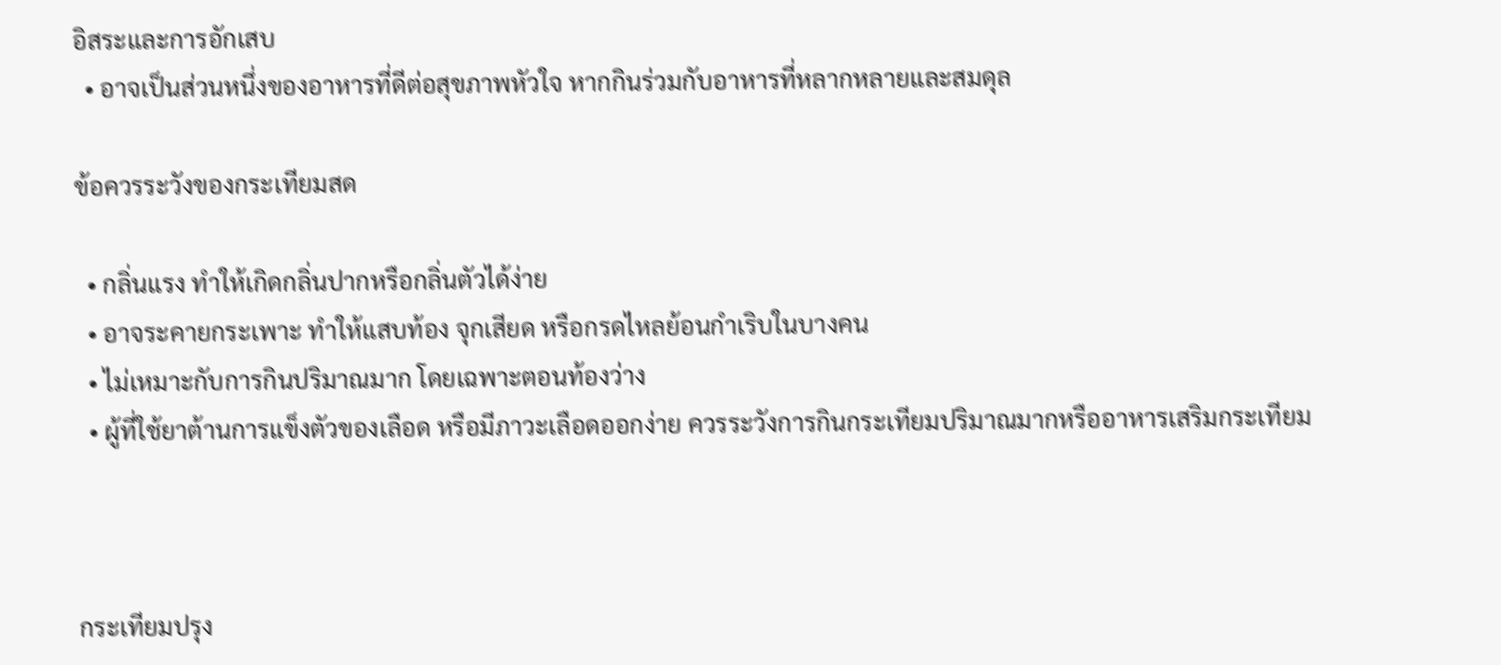อิสระและการอักเสบ
  • อาจเป็นส่วนหนึ่งของอาหารที่ดีต่อสุขภาพหัวใจ หากกินร่วมกับอาหารที่หลากหลายและสมดุล

ข้อควรระวังของกระเทียมสด

  • กลิ่นแรง ทำให้เกิดกลิ่นปากหรือกลิ่นตัวได้ง่าย
  • อาจระคายกระเพาะ ทำให้แสบท้อง จุกเสียด หรือกรดไหลย้อนกำเริบในบางคน
  • ไม่เหมาะกับการกินปริมาณมาก โดยเฉพาะตอนท้องว่าง
  • ผู้ที่ใช้ยาต้านการแข็งตัวของเลือด หรือมีภาวะเลือดออกง่าย ควรระวังการกินกระเทียมปริมาณมากหรืออาหารเสริมกระเทียม



กระเทียมปรุง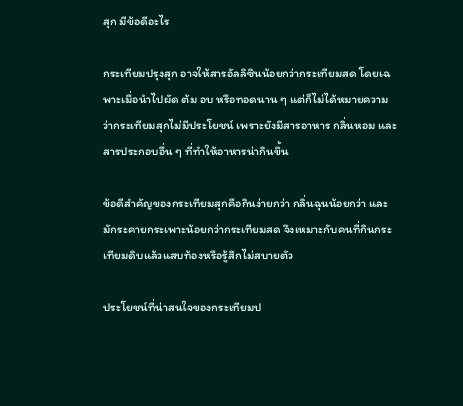สุก มีข้อดีอะไร

กระเทียมปรุงสุก อาจให้สารอัลลิซินน้อยกว่ากระเทียมสด โดยเฉพาะเมื่อนำไปผัด ต้ม อบ หรือทอดนาน ๆ แต่ก็ไม่ได้หมายความว่ากระเทียมสุกไม่มีประโยชน์ เพราะยังมีสารอาหาร กลิ่นหอม และสารประกอบอื่น ๆ ที่ทำให้อาหารน่ากินขึ้น

ข้อดีสำคัญของกระเทียมสุกคือกินง่ายกว่า กลิ่นฉุนน้อยกว่า และมักระคายกระเพาะน้อยกว่ากระเทียมสด จึงเหมาะกับคนที่กินกระเทียมดิบแล้วแสบท้องหรือรู้สึกไม่สบายตัว

ประโยชน์ที่น่าสนใจของกระเทียมป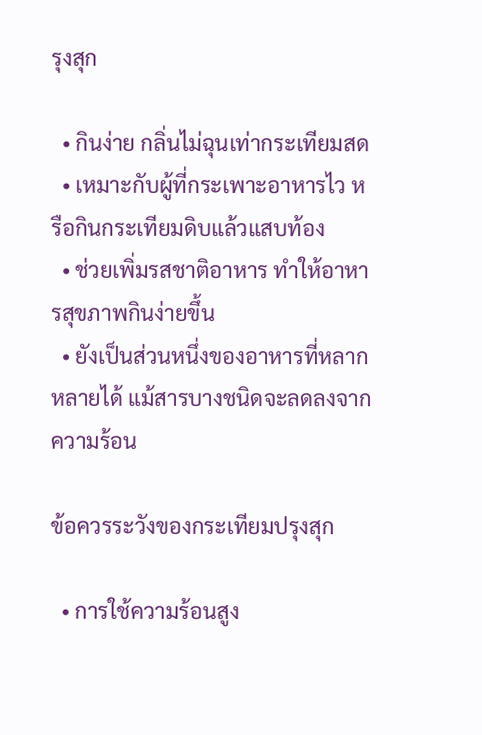รุงสุก

  • กินง่าย กลิ่นไม่ฉุนเท่ากระเทียมสด
  • เหมาะกับผู้ที่กระเพาะอาหารไว หรือกินกระเทียมดิบแล้วแสบท้อง
  • ช่วยเพิ่มรสชาติอาหาร ทำให้อาหารสุขภาพกินง่ายขึ้น
  • ยังเป็นส่วนหนึ่งของอาหารที่หลากหลายได้ แม้สารบางชนิดจะลดลงจากความร้อน

ข้อควรระวังของกระเทียมปรุงสุก

  • การใช้ความร้อนสูง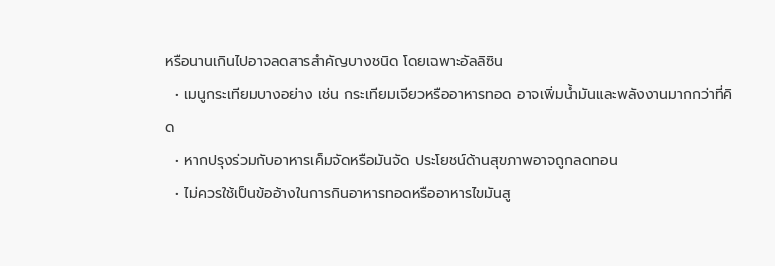หรือนานเกินไปอาจลดสารสำคัญบางชนิด โดยเฉพาะอัลลิซิน
  • เมนูกระเทียมบางอย่าง เช่น กระเทียมเจียวหรืออาหารทอด อาจเพิ่มน้ำมันและพลังงานมากกว่าที่คิด
  • หากปรุงร่วมกับอาหารเค็มจัดหรือมันจัด ประโยชน์ด้านสุขภาพอาจถูกลดทอน
  • ไม่ควรใช้เป็นข้ออ้างในการกินอาหารทอดหรืออาหารไขมันสู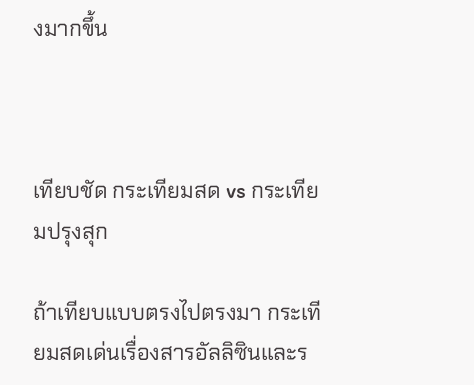งมากขึ้น



เทียบชัด กระเทียมสด vs กระเทียมปรุงสุก

ถ้าเทียบแบบตรงไปตรงมา กระเทียมสดเด่นเรื่องสารอัลลิซินและร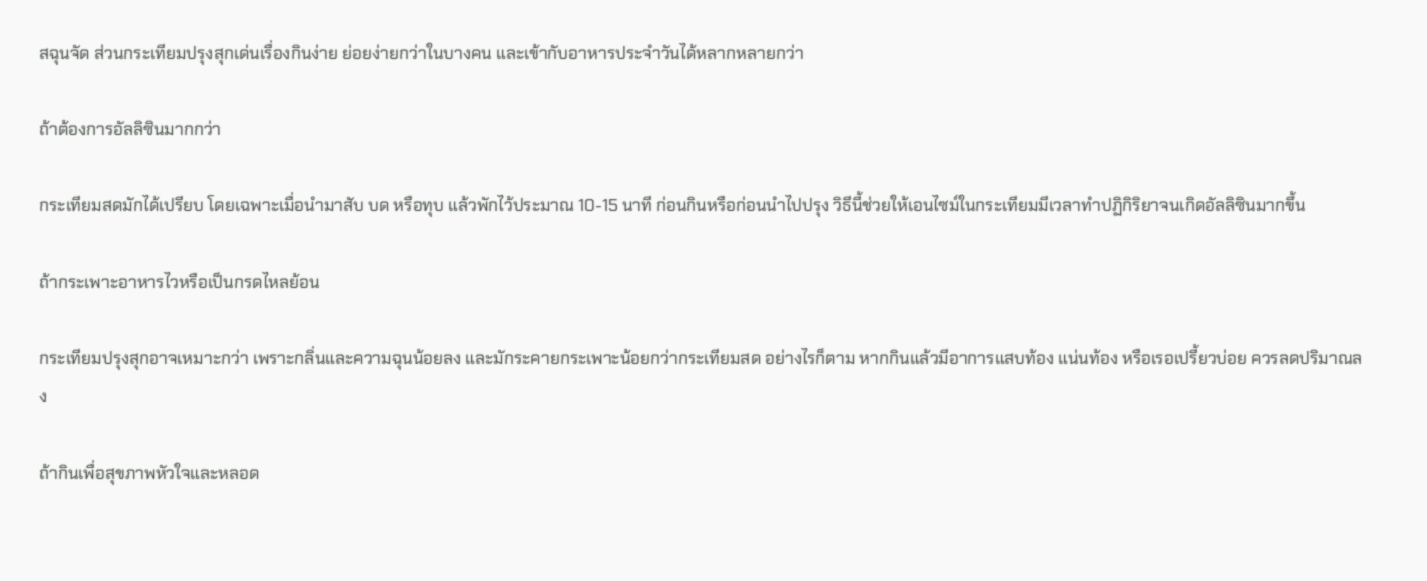สฉุนจัด ส่วนกระเทียมปรุงสุกเด่นเรื่องกินง่าย ย่อยง่ายกว่าในบางคน และเข้ากับอาหารประจำวันได้หลากหลายกว่า

ถ้าต้องการอัลลิซินมากกว่า

กระเทียมสดมักได้เปรียบ โดยเฉพาะเมื่อนำมาสับ บด หรือทุบ แล้วพักไว้ประมาณ 10-15 นาที ก่อนกินหรือก่อนนำไปปรุง วิธีนี้ช่วยให้เอนไซม์ในกระเทียมมีเวลาทำปฏิกิริยาจนเกิดอัลลิซินมากขึ้น

ถ้ากระเพาะอาหารไวหรือเป็นกรดไหลย้อน

กระเทียมปรุงสุกอาจเหมาะกว่า เพราะกลิ่นและความฉุนน้อยลง และมักระคายกระเพาะน้อยกว่ากระเทียมสด อย่างไรก็ตาม หากกินแล้วมีอาการแสบท้อง แน่นท้อง หรือเรอเปรี้ยวบ่อย ควรลดปริมาณลง

ถ้ากินเพื่อสุขภาพหัวใจและหลอด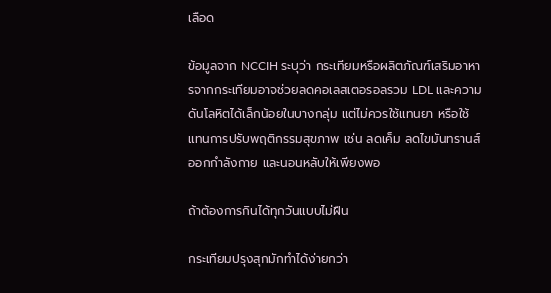เลือด

ข้อมูลจาก NCCIH ระบุว่า กระเทียมหรือผลิตภัณฑ์เสริมอาหารจากกระเทียมอาจช่วยลดคอเลสเตอรอลรวม LDL และความดันโลหิตได้เล็กน้อยในบางกลุ่ม แต่ไม่ควรใช้แทนยา หรือใช้แทนการปรับพฤติกรรมสุขภาพ เช่น ลดเค็ม ลดไขมันทรานส์ ออกกำลังกาย และนอนหลับให้เพียงพอ

ถ้าต้องการกินได้ทุกวันแบบไม่ฝืน

กระเทียมปรุงสุกมักทำได้ง่ายกว่า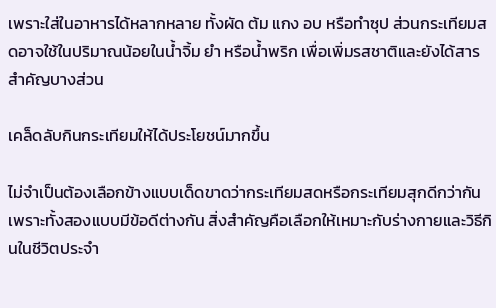เพราะใส่ในอาหารได้หลากหลาย ทั้งผัด ต้ม แกง อบ หรือทำซุป ส่วนกระเทียมสดอาจใช้ในปริมาณน้อยในน้ำจิ้ม ยำ หรือน้ำพริก เพื่อเพิ่มรสชาติและยังได้สารสำคัญบางส่วน

เคล็ดลับกินกระเทียมให้ได้ประโยชน์มากขึ้น

ไม่จำเป็นต้องเลือกข้างแบบเด็ดขาดว่ากระเทียมสดหรือกระเทียมสุกดีกว่ากัน เพราะทั้งสองแบบมีข้อดีต่างกัน สิ่งสำคัญคือเลือกให้เหมาะกับร่างกายและวิธีกินในชีวิตประจำ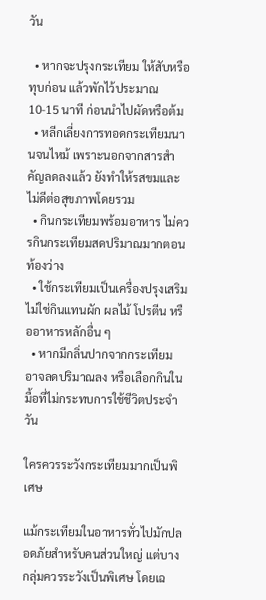วัน

  • หากจะปรุงกระเทียม ให้สับหรือทุบก่อน แล้วพักไว้ประมาณ 10-15 นาที ก่อนนำไปผัดหรือต้ม
  • หลีกเลี่ยงการทอดกระเทียมนานจนไหม้ เพราะนอกจากสารสำคัญลดลงแล้ว ยังทำให้รสขมและไม่ดีต่อสุขภาพโดยรวม
  • กินกระเทียมพร้อมอาหาร ไม่ควรกินกระเทียมสดปริมาณมากตอนท้องว่าง
  • ใช้กระเทียมเป็นเครื่องปรุงเสริม ไม่ใช่กินแทนผัก ผลไม้ โปรตีน หรืออาหารหลักอื่น ๆ
  • หากมีกลิ่นปากจากกระเทียม อาจลดปริมาณลง หรือเลือกกินในมื้อที่ไม่กระทบการใช้ชีวิตประจำวัน

ใครควรระวังกระเทียมมากเป็นพิเศษ

แม้กระเทียมในอาหารทั่วไปมักปลอดภัยสำหรับคนส่วนใหญ่ แต่บางกลุ่มควรระวังเป็นพิเศษ โดยเฉ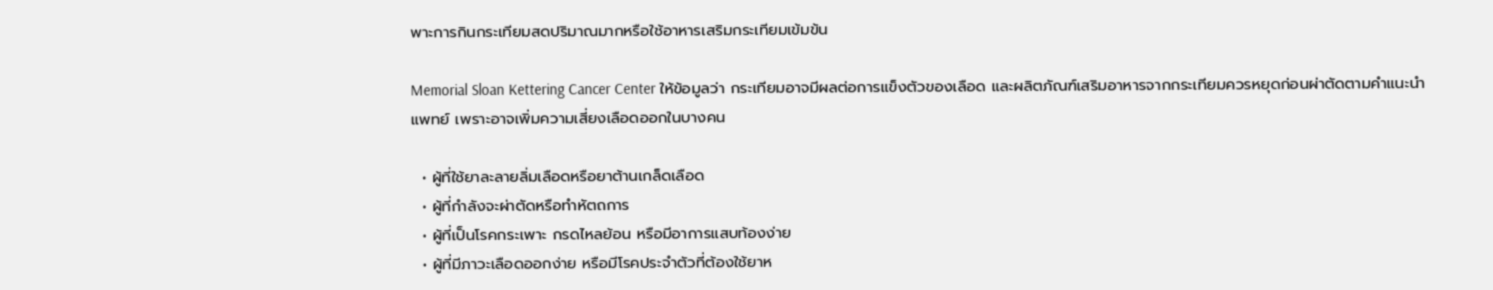พาะการกินกระเทียมสดปริมาณมากหรือใช้อาหารเสริมกระเทียมเข้มข้น

Memorial Sloan Kettering Cancer Center ให้ข้อมูลว่า กระเทียมอาจมีผลต่อการแข็งตัวของเลือด และผลิตภัณฑ์เสริมอาหารจากกระเทียมควรหยุดก่อนผ่าตัดตามคำแนะนำแพทย์ เพราะอาจเพิ่มความเสี่ยงเลือดออกในบางคน

  • ผู้ที่ใช้ยาละลายลิ่มเลือดหรือยาต้านเกล็ดเลือด
  • ผู้ที่กำลังจะผ่าตัดหรือทำหัตถการ
  • ผู้ที่เป็นโรคกระเพาะ กรดไหลย้อน หรือมีอาการแสบท้องง่าย
  • ผู้ที่มีภาวะเลือดออกง่าย หรือมีโรคประจำตัวที่ต้องใช้ยาห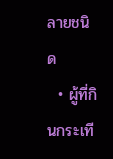ลายชนิด
  • ผู้ที่กินกระเที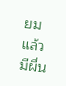ยมแล้วมีผื่น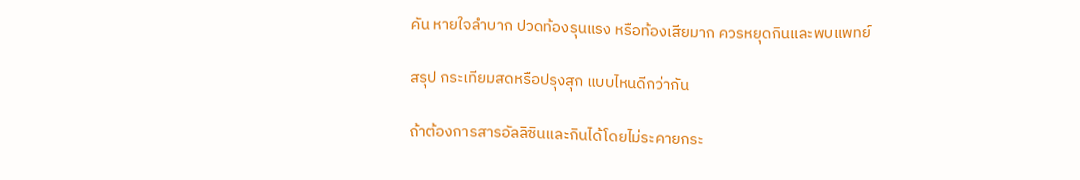คัน หายใจลำบาก ปวดท้องรุนแรง หรือท้องเสียมาก ควรหยุดกินและพบแพทย์

สรุป กระเทียมสดหรือปรุงสุก แบบไหนดีกว่ากัน

ถ้าต้องการสารอัลลิซินและกินได้โดยไม่ระคายกระ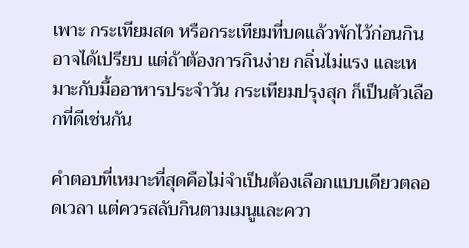เพาะ กระเทียมสด หรือกระเทียมที่บดแล้วพักไว้ก่อนกินอาจได้เปรียบ แต่ถ้าต้องการกินง่าย กลิ่นไม่แรง และเหมาะกับมื้ออาหารประจำวัน กระเทียมปรุงสุก ก็เป็นตัวเลือกที่ดีเช่นกัน

คำตอบที่เหมาะที่สุดคือไม่จำเป็นต้องเลือกแบบเดียวตลอดเวลา แต่ควรสลับกินตามเมนูและควา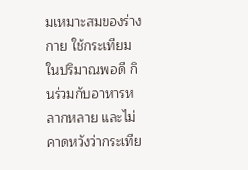มเหมาะสมของร่างกาย ใช้กระเทียมในปริมาณพอดี กินร่วมกับอาหารหลากหลาย และไม่คาดหวังว่ากระเทีย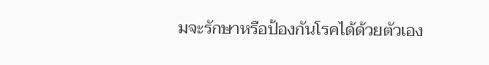มจะรักษาหรือป้องกันโรคได้ด้วยตัวเอง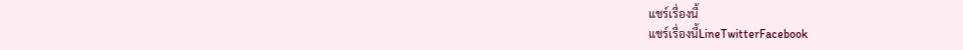แชร์เรื่องนี้
แชร์เรื่องนี้LineTwitterFacebook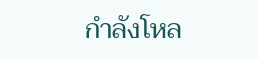กำลังโหล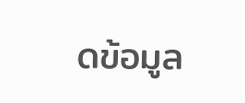ดข้อมูล